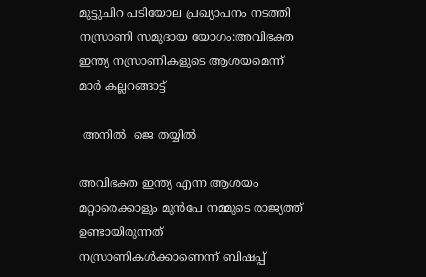മുട്ടുചിറ പടിയോല പ്രഖ്യാപനം നടത്തി നസ്രാണി സമുദായ യോഗം:അവിഭക്ത ഇന്ത്യ നസ്രാണികളുടെ ആശയമെന്ന് മാർ കല്ലറങ്ങാട്ട്

 അനിൽ  ജെ തയ്യിൽ

അവിഭക്ത ഇന്ത്യ എന്ന ആശയം  മറ്റാരെക്കാളും മുൻപേ നമ്മുടെ രാജ്യത്ത് ഉണ്ടായിരുന്നത് നസ്രാണികൾക്കാണെന്ന് ബിഷപ്പ്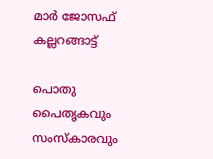മാർ ജോസഫ് കല്ലറങ്ങാട്ട്

പൊതു പൈതൃകവും  സംസ്കാരവും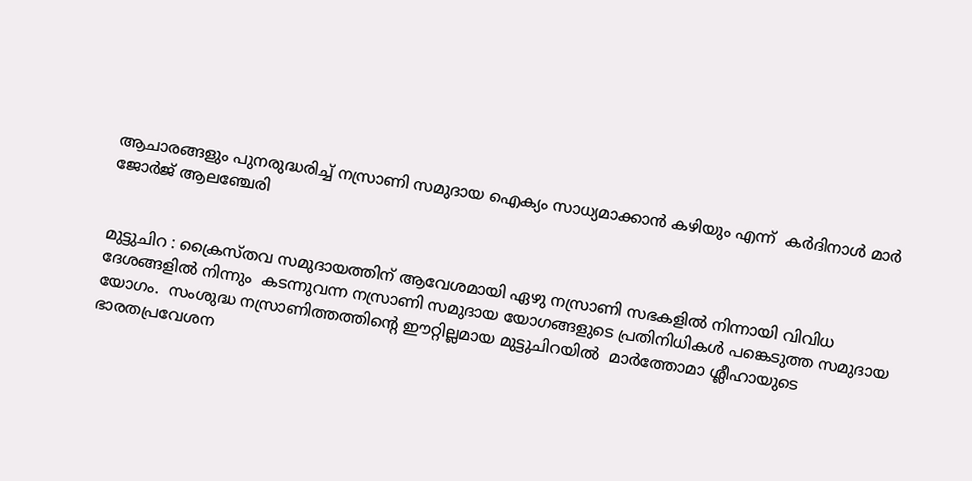ആചാരങ്ങളും പുനരുദ്ധരിച്ച് നസ്രാണി സമുദായ ഐക്യം സാധ്യമാക്കാൻ കഴിയും എന്ന്  കർദിനാൾ മാർ ജോർജ് ആലഞ്ചേരി


മുട്ടുചിറ : ക്രൈസ്തവ സമുദായത്തിന് ആവേശമായി ഏഴു നസ്രാണി സഭകളിൽ നിന്നായി വിവിധ ദേശങ്ങളിൽ നിന്നും  കടന്നുവന്ന നസ്രാണി സമുദായ യോഗങ്ങളുടെ പ്രതിനിധികൾ പങ്കെടുത്ത സമുദായ യോഗം.  സംശുദ്ധ നസ്രാണിത്തത്തിന്റെ ഈറ്റില്ലമായ മുട്ടുചിറയിൽ  മാർത്തോമാ ശ്ലീഹായുടെ ഭാരതപ്രവേശന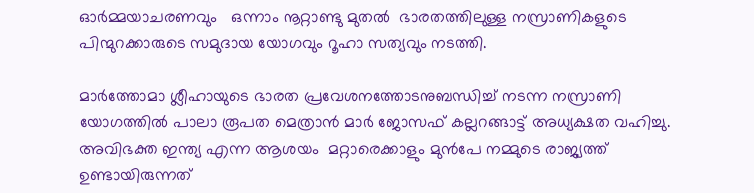ഓർമ്മയാചരണവും   ഒന്നാം നൂറ്റാണ്ടു മുതൽ  ഭാരതത്തിലുള്ള നസ്രാണികളുടെ പിന്മുറക്കാരുടെ സമുദായ യോഗവും റൂഹാ സത്യവും നടത്തി.

മാർത്തോമാ ശ്ലീഹായുടെ ഭാരത പ്രവേശനത്തോടനുബന്ധിച്ച് നടന്ന നസ്രാണി യോഗത്തിൽ പാലാ രൂപത മെത്രാൻ മാർ ജോസഫ് കല്ലറങ്ങാട്ട് അധ്യക്ഷത വഹിച്ചു.      അവിഭക്ത ഇന്ത്യ എന്ന ആശയം  മറ്റാരെക്കാളും മുൻപേ നമ്മുടെ രാജ്യത്ത് ഉണ്ടായിരുന്നത്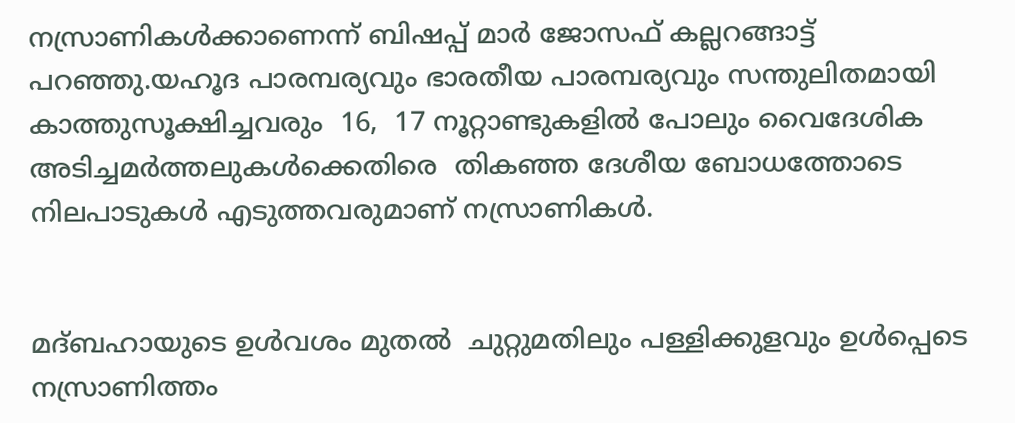നസ്രാണികൾക്കാണെന്ന് ബിഷപ്പ് മാർ ജോസഫ് കല്ലറങ്ങാട്ട് പറഞ്ഞു.യഹൂദ പാരമ്പര്യവും ഭാരതീയ പാരമ്പര്യവും സന്തുലിതമായി കാത്തുസൂക്ഷിച്ചവരും  16,  17 നൂറ്റാണ്ടുകളിൽ പോലും വൈദേശിക അടിച്ചമർത്തലുകൾക്കെതിരെ  തികഞ്ഞ ദേശീയ ബോധത്തോടെ നിലപാടുകൾ എടുത്തവരുമാണ് നസ്രാണികൾ.


മദ്ബഹായുടെ ഉൾവശം മുതൽ  ചുറ്റുമതിലും പള്ളിക്കുളവും ഉൾപ്പെടെ  നസ്രാണിത്തം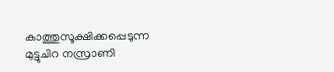കാത്തുസൂക്ഷിക്കപ്പെടുന്ന മുട്ടുചിറ നസ്രാണി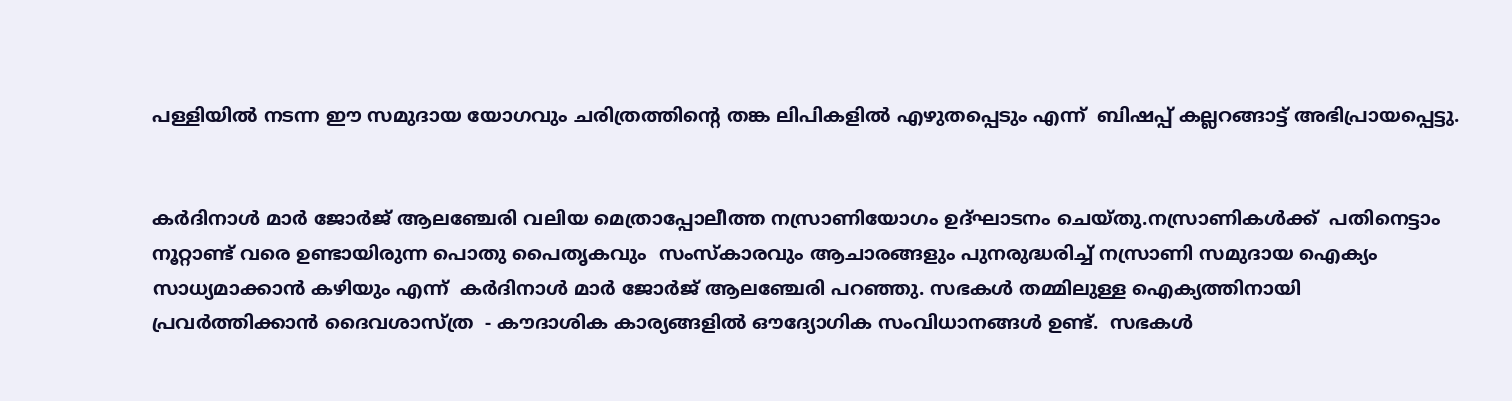പള്ളിയിൽ നടന്ന ഈ സമുദായ യോഗവും ചരിത്രത്തിന്റെ തങ്ക ലിപികളിൽ എഴുതപ്പെടും എന്ന്  ബിഷപ്പ് കല്ലറങ്ങാട്ട് അഭിപ്രായപ്പെട്ടു.


കർദിനാൾ മാർ ജോർജ് ആലഞ്ചേരി വലിയ മെത്രാപ്പോലീത്ത നസ്രാണിയോഗം ഉദ്ഘാടനം ചെയ്തു.നസ്രാണികൾക്ക്  പതിനെട്ടാം നൂറ്റാണ്ട് വരെ ഉണ്ടായിരുന്ന പൊതു പൈതൃകവും  സംസ്കാരവും ആചാരങ്ങളും പുനരുദ്ധരിച്ച് നസ്രാണി സമുദായ ഐക്യം സാധ്യമാക്കാൻ കഴിയും എന്ന്  കർദിനാൾ മാർ ജോർജ് ആലഞ്ചേരി പറഞ്ഞു. സഭകൾ തമ്മിലുള്ള ഐക്യത്തിനായി പ്രവർത്തിക്കാൻ ദൈവശാസ്ത്ര  - കൗദാശിക കാര്യങ്ങളിൽ ഔദ്യോഗിക സംവിധാനങ്ങൾ ഉണ്ട്.  സഭകൾ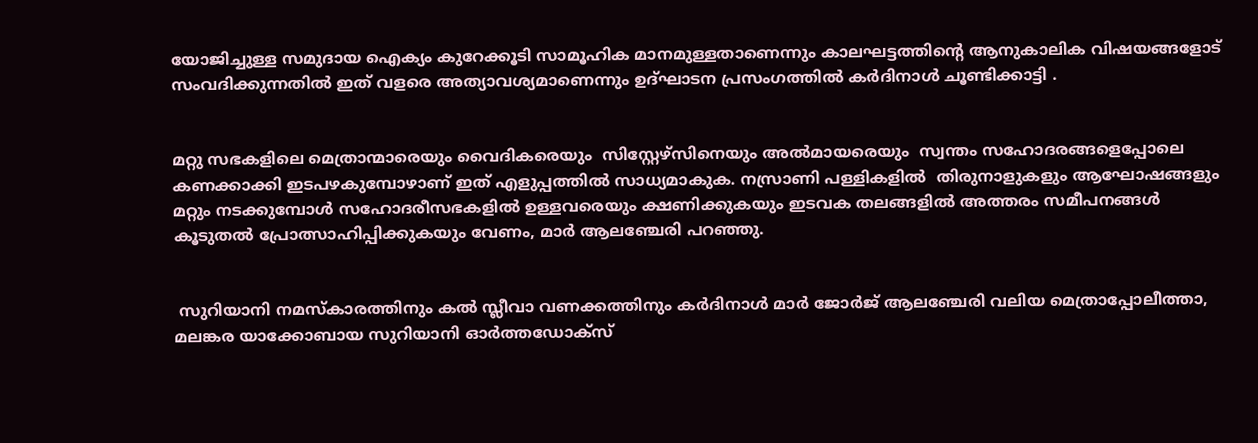യോജിച്ചുള്ള സമുദായ ഐക്യം കുറേക്കൂടി സാമൂഹിക മാനമുള്ളതാണെന്നും കാലഘട്ടത്തിന്റെ ആനുകാലിക വിഷയങ്ങളോട് സംവദിക്കുന്നതിൽ ഇത് വളരെ അത്യാവശ്യമാണെന്നും ഉദ്ഘാടന പ്രസംഗത്തിൽ കർദിനാൾ ചൂണ്ടിക്കാട്ടി .


മറ്റു സഭകളിലെ മെത്രാന്മാരെയും വൈദികരെയും  സിസ്റ്റേഴ്സിനെയും അൽമായരെയും  സ്വന്തം സഹോദരങ്ങളെപ്പോലെ കണക്കാക്കി ഇടപഴകുമ്പോഴാണ് ഇത് എളുപ്പത്തിൽ സാധ്യമാകുക. നസ്രാണി പള്ളികളിൽ  തിരുനാളുകളും ആഘോഷങ്ങളും മറ്റും നടക്കുമ്പോൾ സഹോദരീസഭകളിൽ ഉള്ളവരെയും ക്ഷണിക്കുകയും ഇടവക തലങ്ങളിൽ അത്തരം സമീപനങ്ങൾ കൂടുതൽ പ്രോത്സാഹിപ്പിക്കുകയും വേണം, മാർ ആലഞ്ചേരി പറഞ്ഞു.


 സുറിയാനി നമസ്കാരത്തിനും കൽ സ്ലീവാ വണക്കത്തിനും കർദിനാൾ മാർ ജോർജ് ആലഞ്ചേരി വലിയ മെത്രാപ്പോലീത്താ, മലങ്കര യാക്കോബായ സുറിയാനി ഓർത്തഡോക്സ്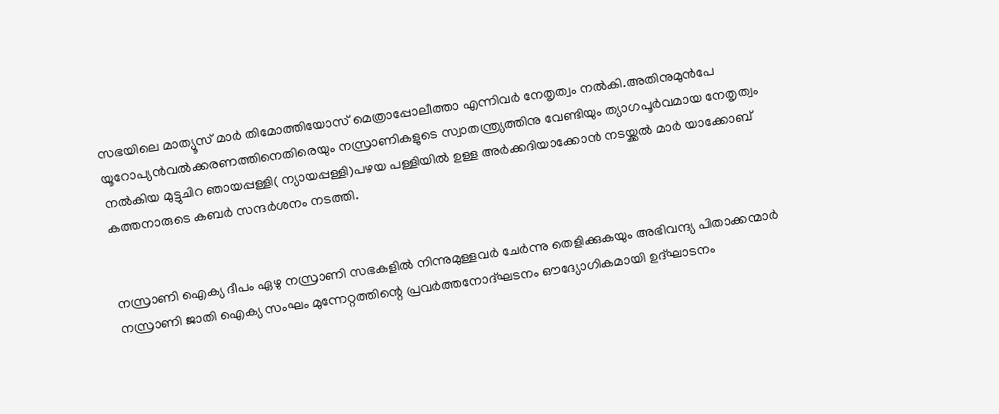സഭയിലെ മാത്യൂസ് മാർ തിമോത്തിയോസ് മെത്രാപ്പോലീത്താ എന്നിവർ നേതൃത്വം നൽകി.അതിനുമുൻപേ യൂറോപ്യൻവൽക്കരണത്തിനെതിരെയും നസ്രാണികളുടെ സ്വാതന്ത്ര്യത്തിനു വേണ്ടിയും ത്യാഗപൂർവമായ നേതൃത്വം നൽകിയ മുട്ടുചിറ ഞായപ്പള്ളി( ന്യായപ്പള്ളി)പഴയ പള്ളിയിൽ ഉള്ള അർക്കദിയാക്കോൻ നടയ്ക്കൽ മാർ യാക്കോബ് കത്തനാരുടെ കബർ സന്ദർശനം നടത്തി.


നസ്രാണി ഐക്യ ദീപം ഏഴു നസ്രാണി സഭകളിൽ നിന്നുമുള്ളവർ ചേർന്നു തെളിക്കുകയും അഭിവന്ദ്യ പിതാക്കന്മാർ നസ്രാണി ജാതി ഐക്യ സംഘം മുന്നേറ്റത്തിന്റെ പ്രവർത്തനോദ്ഘടനം ഔദ്യോഗികമായി ഉദ്ഘാടനം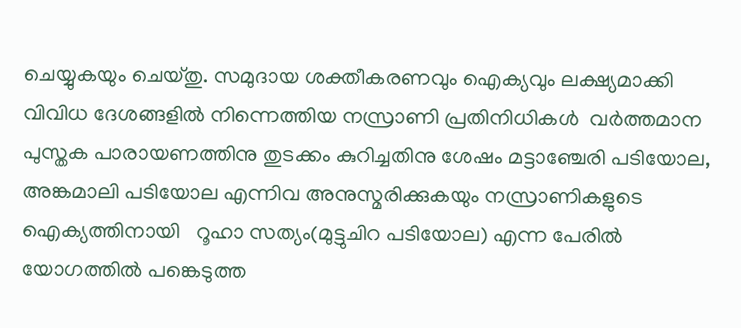ചെയ്യുകയും ചെയ്തു. സമുദായ ശക്തീകരണവും ഐക്യവും ലക്ഷ്യമാക്കി  വിവിധ ദേശങ്ങളിൽ നിന്നെത്തിയ നസ്രാണി പ്രതിനിധികൾ  വർത്തമാന പുസ്തക പാരായണത്തിനു തുടക്കം കുറിച്ചതിനു ശേഷം മട്ടാഞ്ചേരി പടിയോല, അങ്കമാലി പടിയോല എന്നിവ അനുസ്മരിക്കുകയും നസ്രാണികളുടെ ഐക്യത്തിനായി   റൂഹാ സത്യം(മുട്ടുചിറ പടിയോല) എന്ന പേരിൽ യോഗത്തിൽ പങ്കെടുത്ത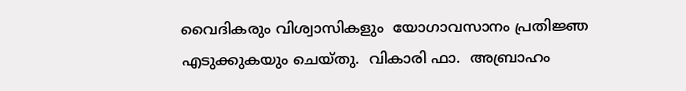വൈദികരും വിശ്വാസികളും  യോഗാവസാനം പ്രതിജ്ഞ  എടുക്കുകയും ചെയ്തു.  വികാരി ഫാ.  അബ്രാഹം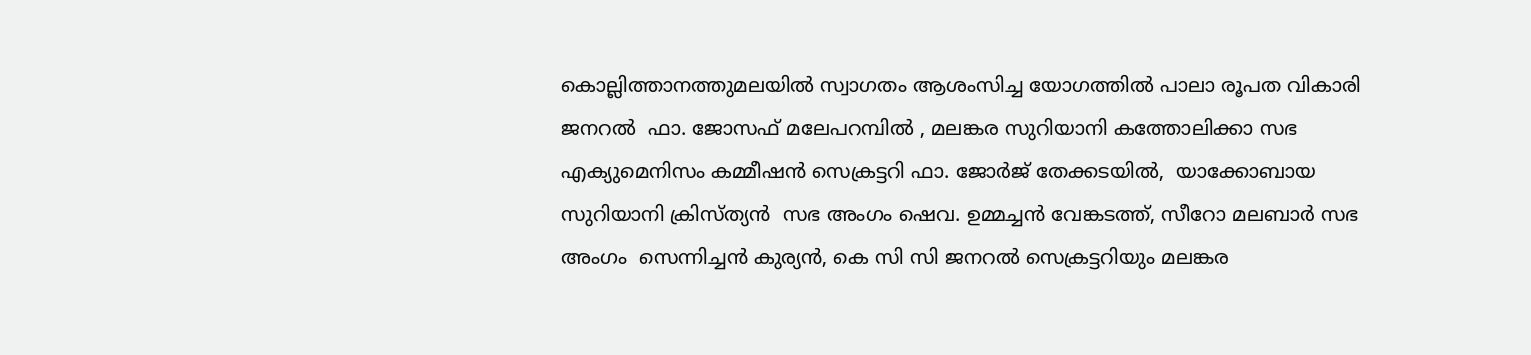കൊല്ലിത്താനത്തുമലയിൽ സ്വാഗതം ആശംസിച്ച യോഗത്തിൽ പാലാ രൂപത വികാരി ജനറൽ  ഫാ. ജോസഫ് മലേപറമ്പിൽ , മലങ്കര സുറിയാനി കത്തോലിക്കാ സഭ എക്യുമെനിസം കമ്മീഷൻ സെക്രട്ടറി ഫാ. ജോർജ് തേക്കടയിൽ,  യാക്കോബായ സുറിയാനി ക്രിസ്ത്യൻ  സഭ അംഗം ഷെവ. ഉമ്മച്ചൻ വേങ്കടത്ത്, സീറോ മലബാർ സഭ അംഗം  സെന്നിച്ചൻ കുര്യൻ, കെ സി സി ജനറൽ സെക്രട്ടറിയും മലങ്കര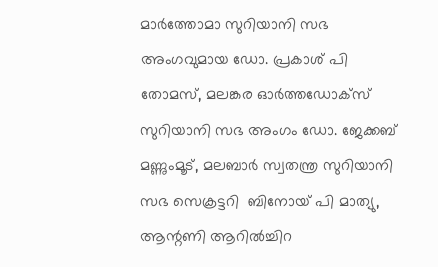മാർത്തോമാ സുറിയാനി സഭ അംഗവുമായ ഡോ. പ്രകാശ് പി തോമസ്, മലങ്കര ഓർത്തഡോക്സ് സുറിയാനി സഭ അംഗം ഡോ. ജേക്കബ് മണ്ണുംമൂട്, മലബാർ സ്വതന്ത്ര സുറിയാനി സഭ സെക്രട്ടറി  ബിനോയ് പി മാത്യു,  ആന്റണി ആറിൽച്ചിറ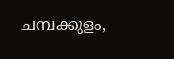ചമ്പക്കുളം,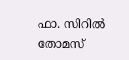ഫാ. സിറിൽ തോമസ്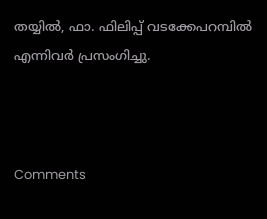തയ്യിൽ, ഫാ. ഫിലിപ്പ് വടക്കേപറമ്പിൽ എന്നിവർ പ്രസംഗിച്ചു.



Comments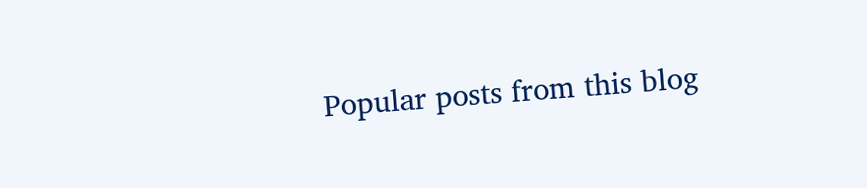Popular posts from this blog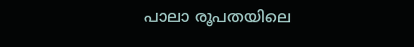പാലാ രൂപതയിലെ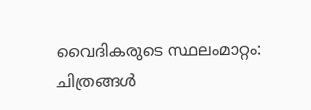വൈദികരുടെ സ്ഥലംമാറ്റം: ചിത്രങ്ങൾ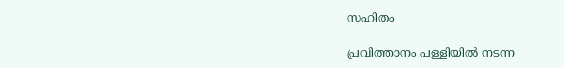സഹിതം

പ്രവിത്താനം പള്ളിയിൽ നടന്ന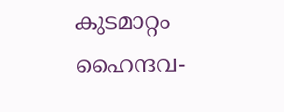കുടമാറ്റം ഹൈന്ദവ-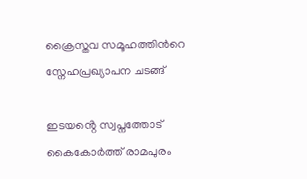ക്രൈസ്തവ സമൂഹത്തിൻറെ സ്നേഹപ്രഖ്യാപന ചടങ്ങ്

ഇടയൻ്റെ സ്വപ്നത്തോട് കൈകോർത്ത് രാമപുരം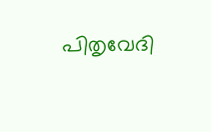പിതൃവേദി